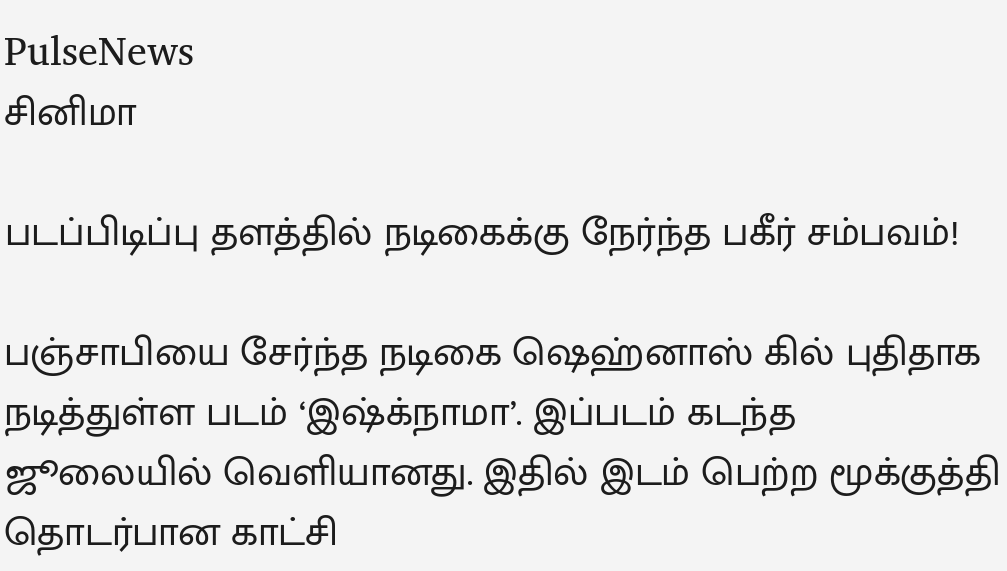PulseNews
சினிமா

படப்பிடிப்பு தளத்தில் நடிகைக்கு நேர்ந்த பகீர் சம்பவம்!

பஞ்சாபியை சேர்ந்த நடிகை ஷெஹ்னாஸ் கில் புதிதாக நடித்துள்ள படம் ‘இஷ்க்நாமா’. இப்படம் கடந்த ஜூலையில் வெளியானது. இதில் இடம் பெற்ற மூக்குத்தி தொடர்பான காட்சி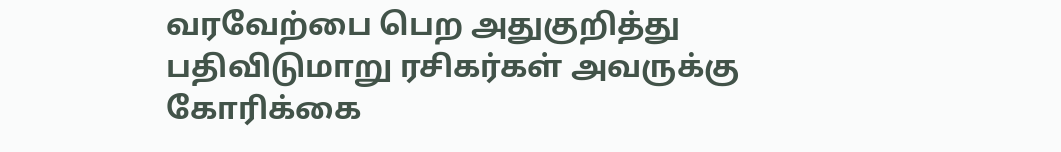வரவேற்பை பெற அதுகுறித்து பதிவிடுமாறு ரசிகர்கள் அவருக்கு கோரிக்கை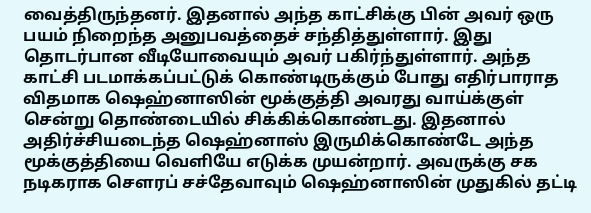வைத்திருந்தனர். இதனால் அந்த காட்சிக்கு பின் அவர் ஒரு பயம் நிறைந்த அனுபவத்தைச் சந்தித்துள்ளார். இது தொடர்பான வீடியோவையும் அவர் பகிர்ந்துள்ளார். அந்த காட்சி படமாக்கப்பட்டுக் கொண்டிருக்கும் போது எதிர்பாராத விதமாக ஷெஹ்னாஸின் மூக்குத்தி அவரது வாய்க்குள் சென்று தொண்டையில் சிக்கிக்கொண்டது. இதனால் அதிர்ச்சியடைந்த ஷெஹ்னாஸ் இருமிக்கொண்டே அந்த மூக்குத்தியை வெளியே எடுக்க முயன்றார். அவருக்கு சக நடிகராக சௌரப் சச்தேவாவும் ஷெஹ்னாஸின் முதுகில் தட்டி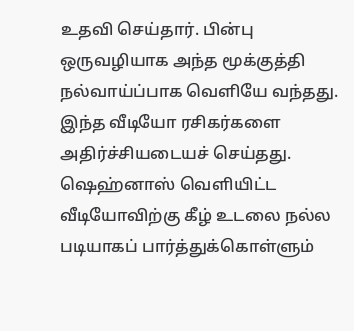உதவி செய்தார். பின்பு ஒருவழியாக அந்த மூக்குத்தி நல்வாய்ப்பாக வெளியே வந்தது. இந்த வீடியோ ரசிகர்களை அதிர்ச்சியடையச் செய்தது. ஷெஹ்னாஸ் வெளியிட்ட வீடியோவிற்கு கீழ் உடலை நல்ல படியாகப் பார்த்துக்கொள்ளும்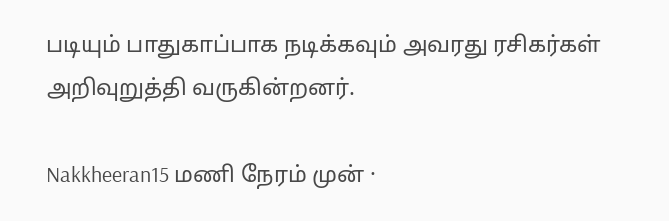படியும் பாதுகாப்பாக நடிக்கவும் அவரது ரசிகர்கள் அறிவுறுத்தி வருகின்றனர்.

Nakkheeran15 மணி நேரம் முன் ·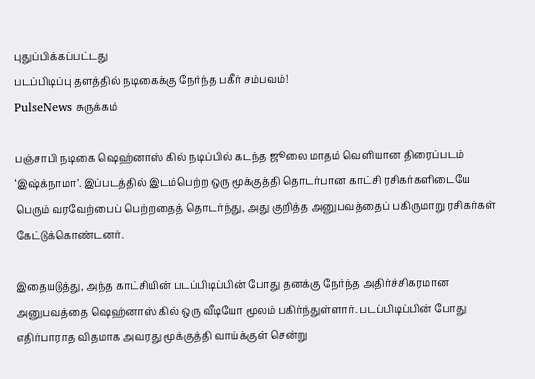புதுப்பிக்கப்பட்டது
படப்பிடிப்பு தளத்தில் நடிகைக்கு நேர்ந்த பகீர் சம்பவம்!
PulseNews சுருக்கம்

பஞ்சாபி நடிகை ஷெஹ்னாஸ் கில் நடிப்பில் கடந்த ஜூலை மாதம் வெளியான திரைப்படம் ‘இஷ்க்நாமா’. இப்படத்தில் இடம்பெற்ற ஒரு மூக்குத்தி தொடர்பான காட்சி ரசிகர்களிடையே பெரும் வரவேற்பைப் பெற்றதைத் தொடர்ந்து, அது குறித்த அனுபவத்தைப் பகிருமாறு ரசிகர்கள் கேட்டுக்கொண்டனர்.

இதையடுத்து, அந்த காட்சியின் படப்பிடிப்பின் போது தனக்கு நேர்ந்த அதிர்ச்சிகரமான அனுபவத்தை ஷெஹ்னாஸ் கில் ஒரு வீடியோ மூலம் பகிர்ந்துள்ளார். படப்பிடிப்பின் போது எதிர்பாராத விதமாக அவரது மூக்குத்தி வாய்க்குள் சென்று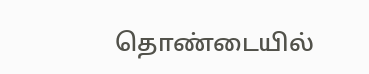தொண்டையில்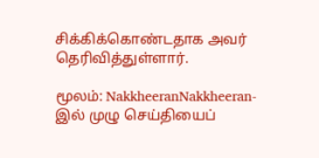சிக்கிக்கொண்டதாக அவர் தெரிவித்துள்ளார்.

மூலம்: NakkheeranNakkheeran-இல் முழு செய்தியைப்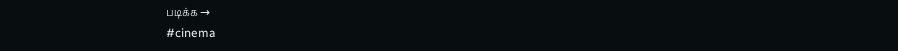படிக்க →
#cinema